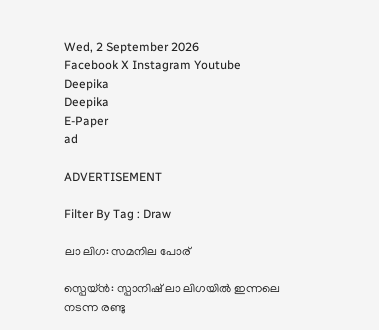Wed, 2 September 2026
Facebook X Instagram Youtube
Deepika
Deepika
E-Paper
ad

ADVERTISEMENT

Filter By Tag : Draw

ലാ ലിഗ: സമനില പോര്

സ്പെയ്ൻ: സ്പാനിഷ് ലാ ലിഗയിൽ ഇന്നലെ നടന്ന രണ്ടു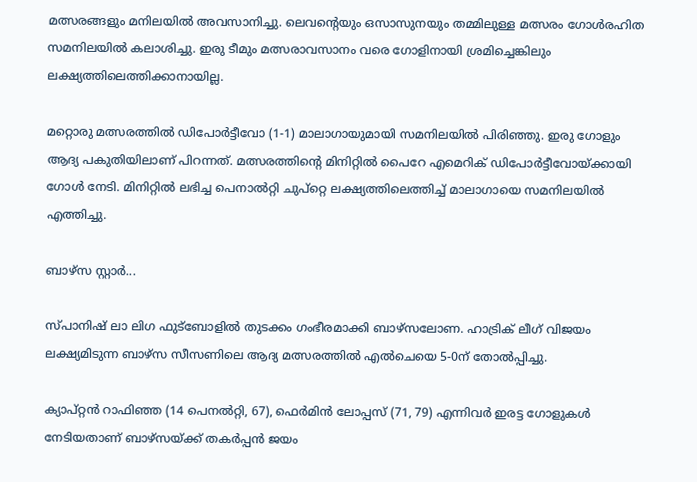മത്സരങ്ങളും മനിലയിൽ അവസാനിച്ചു. ലെവന്‍റെയും ഒസാസുനയും തമ്മിലുള്ള മത്സരം ഗോൾരഹിത സമനിലയിൽ കലാശിച്ചു. ഇരു ടീമും മത്സരാവസാനം വരെ ഗോളിനായി ശ്രമിച്ചെങ്കിലും ലക്ഷ്യത്തിലെത്തിക്കാനായില്ല.

മറ്റൊരു മത്സരത്തിൽ ഡിപോർട്ടീവോ (1-1) മാലാഗായുമായി സമനിലയിൽ പിരിഞ്ഞു. ഇരു ഗോളും ആദ്യ പകുതിയിലാണ് പിറന്നത്. മത്സരത്തിന്‍റെ മിനിറ്റിൽ പൈറേ എമെറിക് ഡിപോർട്ടീവോയ്ക്കായി ഗോൾ നേടി. മിനിറ്റിൽ ലഭിച്ച പെനാൽറ്റി ചുപ്റ്റെ ലക്ഷ്യത്തിലെത്തിച്ച് മാലാഗായെ സമനിലയിൽ എത്തിച്ചു.

ബാഴ്സ സ്റ്റാർ...

സ്പാനിഷ് ലാ ലിഗ ഫുട്ബോളിൽ തുടക്കം ഗംഭീരമാക്കി ബാഴ്സലോണ. ഹാട്രിക് ലീഗ് വിജയം ലക്ഷ്യമിടുന്ന ബാഴ്സ സീസണിലെ ആദ്യ മത്സരത്തിൽ എൽചെയെ 5-0ന് തോൽപ്പിച്ചു.

ക്യാപ്റ്റൻ റാഫിഞ്ഞ (14 പെനൽറ്റി, 67), ഫെർമിൻ ലോപ്പസ് (71, 79) എന്നിവർ ഇരട്ട ഗോളുകൾ നേടിയതാണ് ബാഴ്സയ്ക്ക് തകർപ്പൻ ജയം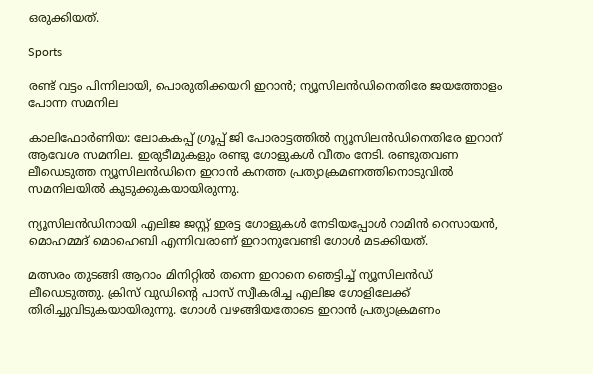ഒരുക്കിയത്.

Sports

രണ്ട് വട്ടം പിന്നിലായി, പൊരുതിക്കയറി ഇറാൻ; ന്യൂസിലൻഡിനെതിരേ ജയത്തോളം പോന്ന സമനില

കാലിഫോര്‍ണിയ: ലോകകപ്പ് ഗ്രൂപ്പ് ജി പോരാട്ടത്തിൽ ന്യൂസിലൻഡിനെതിരേ ഇറാന് ആവേശ സമനില. ഇരുടീമുകളും രണ്ടു ഗോളുകൾ വീതം നേടി. രണ്ടുതവണ ലീഡെടുത്ത ന്യൂസിലൻഡിനെ ഇറാൻ കനത്ത പ്രത്യാക്രമണത്തിനൊടുവിൽ സമനിലയിൽ കുടുക്കുക‍യായിരുന്നു.

ന്യൂസിലൻഡിനായി എലിജ ജസ്റ്റ് ഇരട്ട ഗോളുകൾ നേടിയപ്പോൾ റാമിൻ റെസായൻ, മൊഹമ്മദ് മൊഹെബി എന്നിവരാണ് ഇറാനുവേണ്ടി ഗോൾ മടക്കിയത്.

മത്സരം തുടങ്ങി ആറാം മിനിറ്റിൽ തന്നെ ഇറാനെ ഞെട്ടിച്ച് ന്യൂസിലൻഡ് ലീഡെടുത്തു. ക്രിസ് വുഡിന്‍റെ പാസ് സ്വീകരിച്ച എലിജ ഗോളിലേക്ക് തിരിച്ചുവിടുകയായിരുന്നു. ഗോൾ വഴങ്ങിയതോടെ ഇറാൻ പ്രത്യാക്രമണം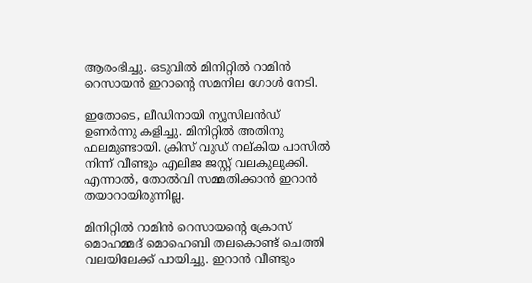ആരംഭിച്ചു. ഒടുവിൽ മിനിറ്റിൽ റാമിൻ റെസായൻ ഇറാന്‍റെ സമനില ഗോൾ നേടി.

ഇതോടെ, ലീഡിനായി ന്യൂസിലൻഡ് ഉണർന്നു കളിച്ചു. മിനിറ്റിൽ അതിനു ഫലമുണ്ടായി. ക്രിസ് വുഡ് നല്കിയ പാസിൽ നിന്ന് വീണ്ടും എലിജ ജസ്റ്റ് വലകുലുക്കി. എന്നാൽ, തോൽവി സമ്മതിക്കാൻ ഇറാൻ തയാറായിരുന്നില്ല.

മിനിറ്റിൽ റാമിൻ റെസായന്‍റെ ക്രോസ് മൊഹമ്മദ് മൊഹെബി തലകൊണ്ട് ചെത്തി വലയിലേക്ക് പായിച്ചു. ഇറാൻ വീണ്ടും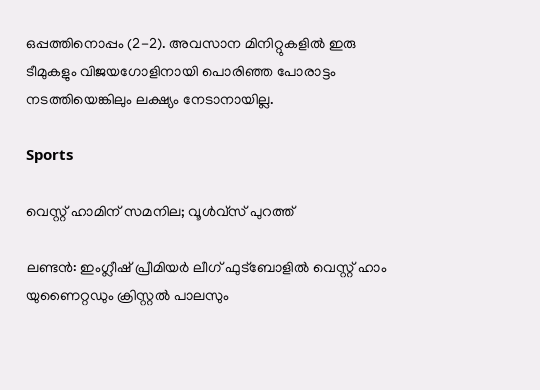ഒപ്പത്തിനൊപ്പം (2-2). അവസാന മിനിറ്റുകളിൽ ഇരു ടീമുകളും വിജയഗോളിനായി പൊരിഞ്ഞ പോരാട്ടം നടത്തിയെങ്കിലും ലക്ഷ്യം നേടാനായില്ല.

Sports

വെസ്റ്റ് ഹാമിന് സമനില; വൂള്‍വ്‌സ് പുറത്ത്

ലണ്ടന്‍: ഇംഗ്ലീഷ് പ്രീമിയര്‍ ലീഗ് ഫുട്‌ബോളില്‍ വെസ്റ്റ് ഹാം യുണൈറ്റഡും ക്രിസ്റ്റല്‍ പാലസും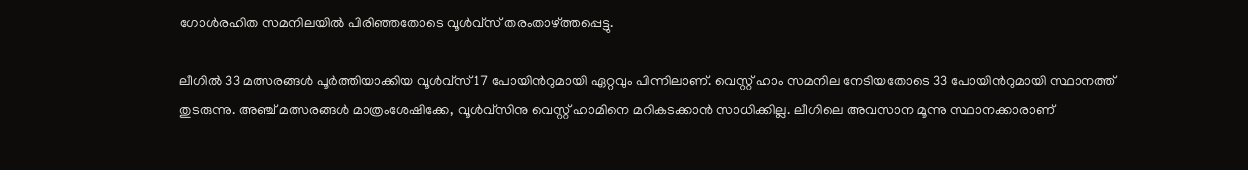ഗോള്‍രഹിത സമനിലയില്‍ പിരിഞ്ഞതോടെ വൂള്‍വ്‌സ് തരംതാഴ്ത്തപ്പെട്ടു.

ലീഗില്‍ 33 മത്സരങ്ങള്‍ പൂര്‍ത്തിയാക്കിയ വൂള്‍വ്‌സ് 17 പോയിന്‍റുമായി ഏറ്റവും പിന്നിലാണ്. വെസ്റ്റ് ഹാം സമനില നേടിയതോടെ 33 പോയിന്‍റുമായി സ്ഥാനത്ത് തുടരുന്നു. അഞ്ച് മത്സരങ്ങള്‍ മാത്രംശേഷിക്കേ, വൂള്‍വ്‌സിനു വെസ്റ്റ് ഹാമിനെ മറികടക്കാന്‍ സാധിക്കില്ല. ലീഗിലെ അവസാന മൂന്നു സ്ഥാനക്കാരാണ്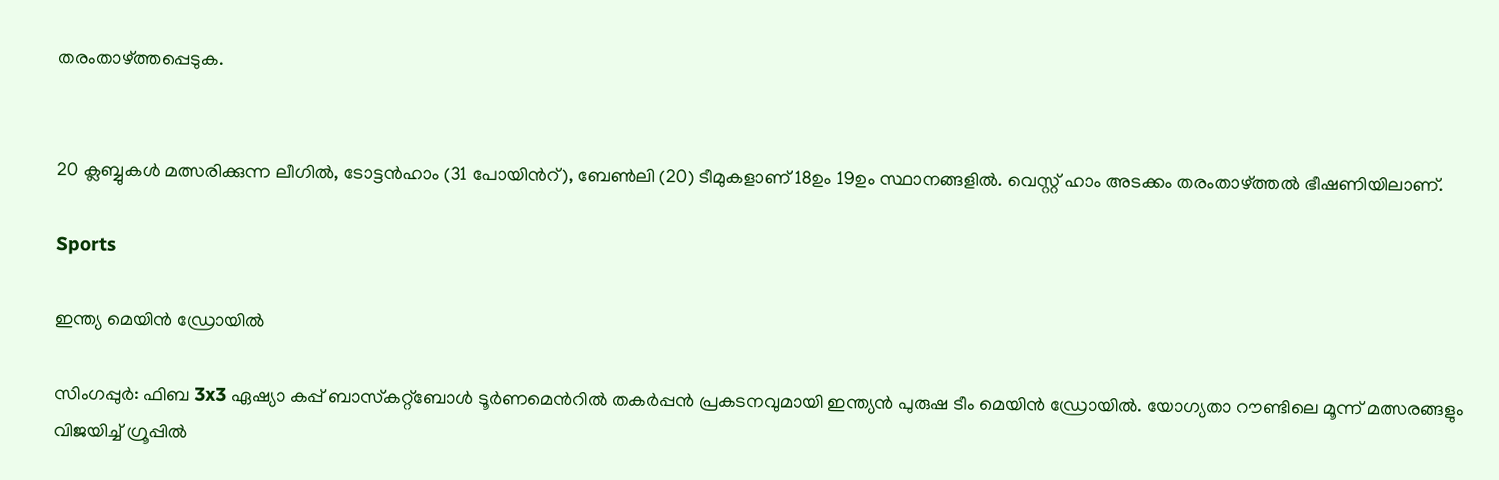തരംതാഴ്ത്തപ്പെടുക.


20 ക്ലബ്ബുകള്‍ മത്സരിക്കുന്ന ലീഗില്‍, ടോട്ടന്‍ഹാം (31 പോയിന്‍റ്), ബേണ്‍ലി (20) ടീമുകളാണ് 18ഉം 19ഉം സ്ഥാനങ്ങളില്‍. വെസ്റ്റ് ഹാം അടക്കം തരംതാഴ്ത്തല്‍ ഭീഷണിയിലാണ്.

Sports

ഇന്ത്യ മെയിന്‍ ഡ്രോയില്‍

സിംഗപ്പുര്‍: ഫിബ 3x3 ഏഷ്യാ കപ്പ് ബാസ്‌കറ്റ്‌ബോള്‍ ടൂര്‍ണമെന്‍റില്‍ തകര്‍പ്പന്‍ പ്രകടനവുമായി ഇന്ത്യന്‍ പുരുഷ ടീം മെയിന്‍ ഡ്രോയില്‍. യോഗ്യതാ റൗണ്ടിലെ മൂന്ന് മത്സരങ്ങളും വിജയിച്ച് ഗ്രൂപ്പില്‍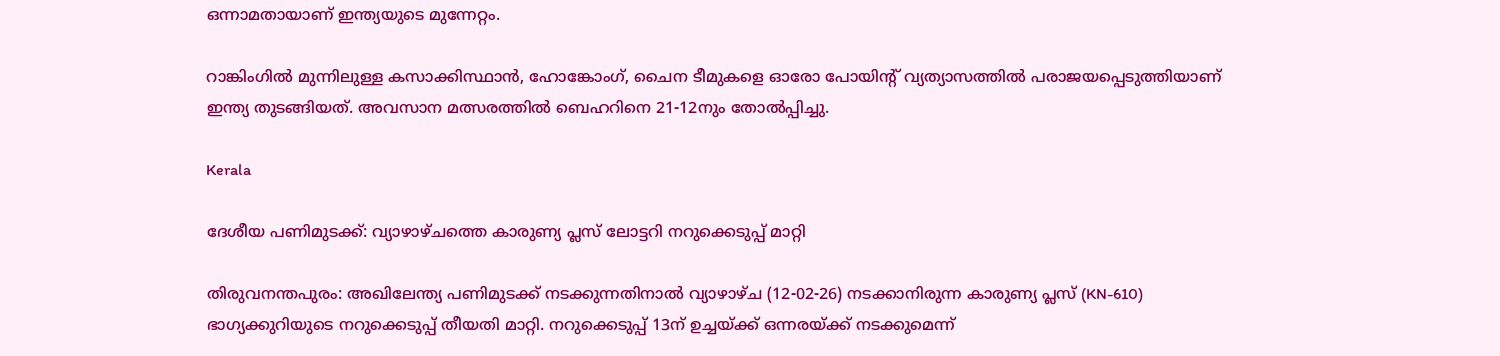ഒന്നാമതായാണ് ഇന്ത്യയുടെ മുന്നേറ്റം.

റാങ്കിംഗില്‍ മുന്നിലുള്ള കസാക്കിസ്ഥാന്‍, ഹോങ്കോംഗ്, ചൈന ടീമുകളെ ഓരോ പോയിന്‍റ് വ്യത്യാസത്തില്‍ പരാജയപ്പെടുത്തിയാണ് ഇന്ത്യ തുടങ്ങിയത്. അവസാന മത്സരത്തില്‍ ബെഹറിനെ 21-12നും തോല്‍പ്പിച്ചു.

Kerala

ദേശീയ പണിമുടക്ക്: വ്യാഴാഴ്ചത്തെ കാരുണ്യ പ്ലസ് ലോട്ടറി നറുക്കെടുപ്പ് മാറ്റി

തിരുവനന്തപുരം: അഖിലേന്ത്യ പണിമുടക്ക് നടക്കുന്നതിനാൽ വ്യാഴാഴ്ച (12-02-26) നടക്കാനിരുന്ന കാരുണ്യ പ്ലസ് (KN-610) ഭാഗ്യക്കുറിയുടെ നറുക്കെടുപ്പ് തീയതി മാറ്റി. നറുക്കെടുപ്പ് 13ന് ഉച്ചയ്ക്ക് ഒന്നരയ്ക്ക് നടക്കുമെന്ന്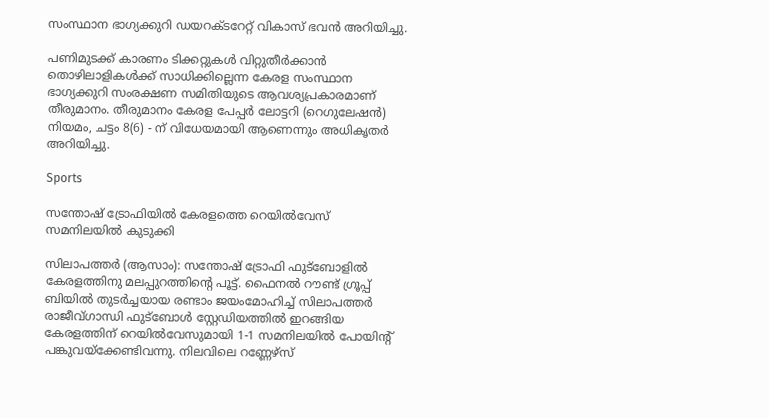സംസ്ഥാന ഭാഗ്യക്കുറി ഡയറക്ടറേറ്റ് വികാസ് ഭവന്‍ അറിയിച്ചു.

പണിമുടക്ക് കാരണം ടിക്കറ്റുകൾ വിറ്റുതീർക്കാൻ തൊഴിലാളികൾക്ക് സാധിക്കില്ലെന്ന കേരള സംസ്ഥാന ഭാഗ്യക്കുറി സംരക്ഷണ സമിതിയുടെ ആവശ്യപ്രകാരമാണ് തീരുമാനം. തീരുമാനം കേരള പേപ്പർ ലോട്ടറി (റെഗുലേഷൻ) നിയമം, ചട്ടം 8(6) - ന് വിധേയമായി ആണെന്നും അധികൃതർ അറിയിച്ചു.

Sports

സന്തോഷ് ട്രോഫിയില്‍ കേരളത്തെ റെയില്‍വേസ് സമനിലയില്‍ കുടുക്കി

സിലാപത്തര്‍ (ആസാം): സന്തോഷ് ട്രോഫി ഫുട്‌ബോളില്‍ കേരളത്തിനു മലപ്പുറത്തിന്‍റെ പൂട്ട്. ഫൈനല്‍ റൗണ്ട് ഗ്രൂപ്പ് ബിയില്‍ തുടര്‍ച്ചയായ രണ്ടാം ജയംമോഹിച്ച് സിലാപത്തര്‍ രാജീവ്ഗാന്ധി ഫുട്‌ബോള്‍ സ്റ്റേഡിയത്തില്‍ ഇറങ്ങിയ കേരളത്തിന് റെയില്‍വേസുമായി 1-1 സമനിലയില്‍ പോയിന്‍റ് പങ്കുവയ്‌ക്കേണ്ടിവന്നു. നിലവിലെ റണ്ണേഴ്‌സ്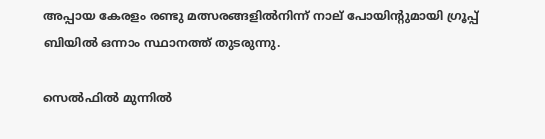അപ്പായ കേരളം രണ്ടു മത്സരങ്ങളില്‍നിന്ന് നാല് പോയിന്‍റുമായി ഗ്രൂപ്പ് ബിയില്‍ ഒന്നാം സ്ഥാനത്ത് തുടരുന്നു.

സെല്‍ഫില്‍ മുന്നില്‍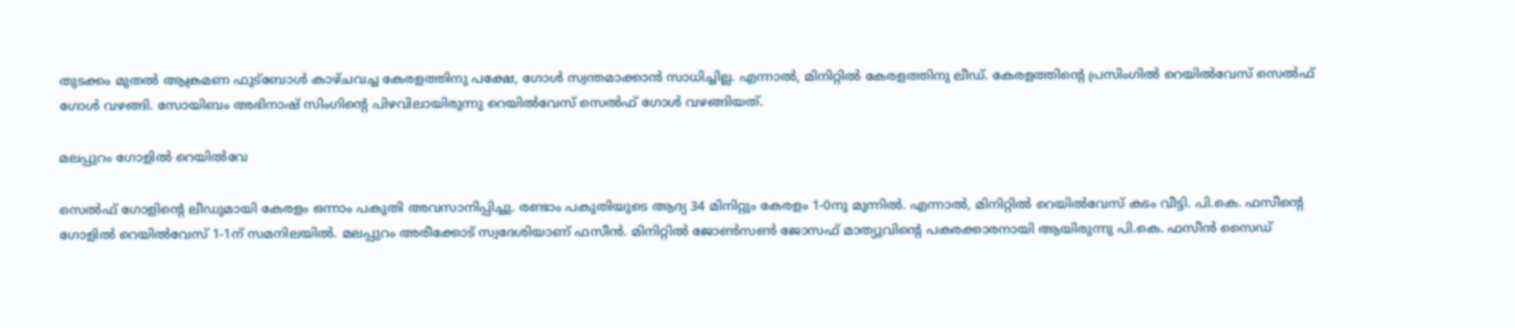തുടക്കം മുതല്‍ ആക്രമണ ഫുട്‌ബോള്‍ കാഴ്ചവച്ച കേരളത്തിനു പക്ഷേ, ഗോള്‍ സ്വന്തമാക്കാന്‍ സാധിച്ചില്ല. എന്നാല്‍, മിനിറ്റില്‍ കേരളത്തിനു ലീഡ്. കേരളത്തിന്‍റെ പ്രസിംഗില്‍ റെയില്‍വേസ് സെല്‍ഫ് ഗോള്‍ വഴങ്ങി. സോയിബം അഭിനാഷ് സിംഗിന്‍റെ പിഴവിലായിരുന്നു റെയില്‍വേസ് സെല്‍ഫ് ഗോള്‍ വഴങ്ങിയത്.

മലപ്പുറം ഗോളില്‍ റെയില്‍വേ

സെല്‍ഫ് ഗോളിന്‍റെ ലീഡുമായി കേരളം ഒന്നാം പകുതി അവസാനിപ്പിച്ചു. രണ്ടാം പകുതിയുടെ ആദ്യ 34 മിനിറ്റും കേരളം 1-0നു മുന്നില്‍. എന്നാല്‍, മിനിറ്റില്‍ റെയില്‍വേസ് കടം വീട്ടി. പി.കെ. ഫസീന്‍റെ ഗോളില്‍ റെയില്‍വേസ് 1-1ന് സമനിലയില്‍. മലപ്പുറം അരീക്കോട് സ്വദേശിയാണ് ഫസീന്‍. മിനിറ്റില്‍ ജോണ്‍സണ്‍ ജോസഫ് മാത്യുവിന്‍റെ പകരക്കാരനായി ആയിരുന്നു പി.കെ. ഫസീന്‍ സൈഡ്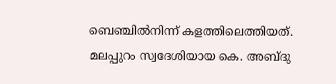ബെഞ്ചില്‍നിന്ന് കളത്തിലെത്തിയത്. മലപ്പുറം സ്വദേശിയായ കെ. അബ്ദു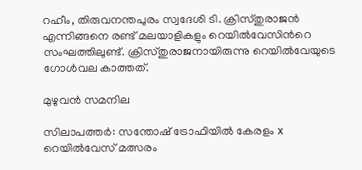റഹീം, തിരുവനന്തപുരം സ്വദേശി ടി. ക്രിസ്തുരാജന്‍ എന്നിങ്ങനെ രണ്ട് മലയാളികളും റെയില്‍വേസിന്‍റെ സംഘത്തിലുണ്ട്. ക്രിസ്തുരാജനായിരുന്നു റെയില്‍വേയുടെ ഗോള്‍വല കാത്തത്.

മുഴുവൻ സമനില

സിലാപത്തര്‍: സന്തോഷ് ട്രോഫിയില്‍ കേരളം x റെയില്‍വേസ് മത്സരം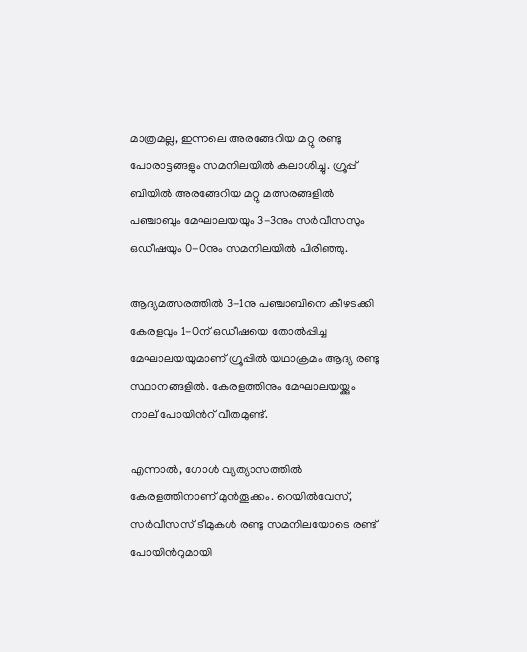മാത്രമല്ല, ഇന്നലെ അരങ്ങേറിയ മറ്റു രണ്ടു പോരാട്ടങ്ങളും സമനിലയില്‍ കലാശിച്ചു. ഗ്രൂപ്പ് ബിയില്‍ അരങ്ങേറിയ മറ്റു മത്സരങ്ങളില്‍ പഞ്ചാബും മേഘാലയയും 3-3നും സര്‍വീസസും ഒഡീഷയും 0-0നും സമനിലയില്‍ പിരിഞ്ഞു.

ആദ്യമത്സരത്തില്‍ 3-1നു പഞ്ചാബിനെ കീഴടക്കി കേരളവും 1-0ന് ഒഡീഷയെ തോല്‍പ്പിച്ച മേഘാലയയുമാണ് ഗ്രൂപ്പില്‍ യഥാക്രമം ആദ്യ രണ്ടു സ്ഥാനങ്ങളില്‍. കേരളത്തിനും മേഘാലയയ്ക്കും നാല് പോയിന്‍റ് വീതമുണ്ട്.

എന്നാല്‍, ഗോള്‍ വ്യത്യാസത്തില്‍ കേരളത്തിനാണ് മുന്‍തൂക്കം. റെയില്‍വേസ്, സര്‍വീസസ് ടീമുകള്‍ രണ്ടു സമനിലയോടെ രണ്ട് പോയിന്‍റുമായി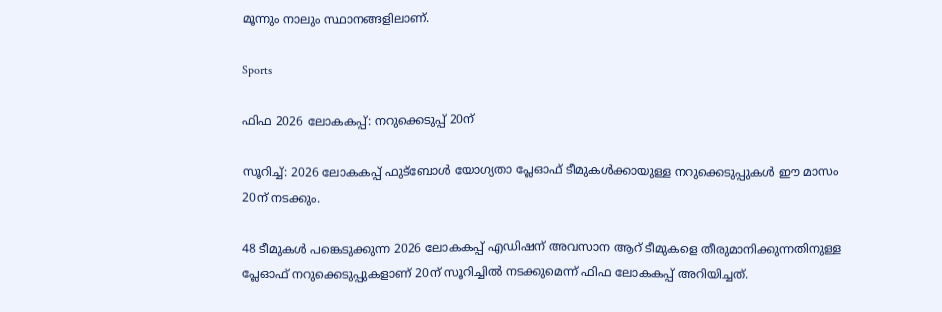മൂന്നും നാലും സ്ഥാനങ്ങളിലാണ്.

Sports

ഫിഫ 2026 ലോകകപ്പ്: നറുക്കെടുപ്പ് 20ന്

സൂറിച്ച്: 2026 ലോകകപ്പ് ഫുട്ബോൾ യോഗ്യതാ പ്ലേഓഫ് ടീമുകൾക്കായുള്ള നറുക്കെടുപ്പുകൾ ഈ മാസം 20ന് നടക്കും.

48 ടീമുകൾ പങ്കെടുക്കുന്ന 2026 ലോകകപ്പ് എഡിഷന് അവസാന ആറ് ടീമുകളെ തീരുമാനിക്കുന്നതിനുള്ള പ്ലേഓഫ് നറുക്കെടുപ്പുകളാണ് 20ന് സൂറിച്ചിൽ നടക്കുമെന്ന് ഫിഫ ലോകകപ്പ് അറിയിച്ചത്.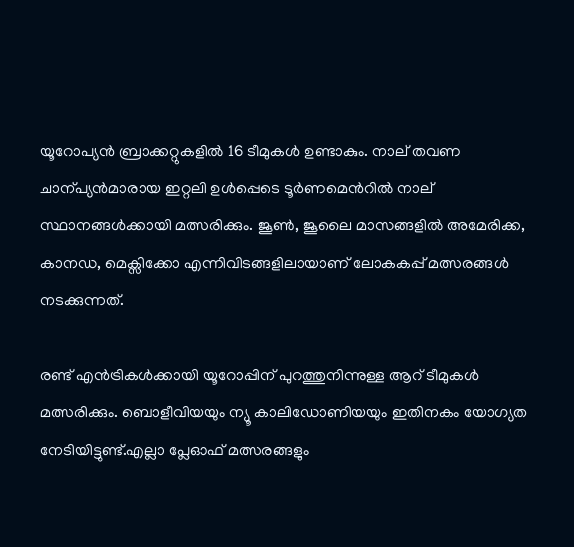യൂറോപ്യൻ ബ്രാക്കറ്റുകളിൽ 16 ടീമുകൾ ഉണ്ടാകും. നാല് തവണ ചാന്പ്യൻമാരായ ഇറ്റലി ഉൾപ്പെടെ ടൂർണമെന്‍റിൽ നാല് സ്ഥാനങ്ങൾക്കായി മത്സരിക്കും. ജൂണ്‍, ജൂലൈ മാസങ്ങളിൽ അമേരിക്ക, കാനഡ, മെക്സിക്കോ എന്നിവിടങ്ങളിലായാണ് ലോകകപ്പ് മത്സരങ്ങൾ നടക്കുന്നത്.

രണ്ട് എൻട്രികൾക്കായി യൂറോപ്പിന് പുറത്തുനിന്നുള്ള ആറ് ടീമുകൾ മത്സരിക്കും. ബൊളീവിയയും ന്യൂ കാലിഡോണിയയും ഇതിനകം യോഗ്യത നേടിയിട്ടുണ്ട്.എല്ലാ പ്ലേഓഫ് മത്സരങ്ങളും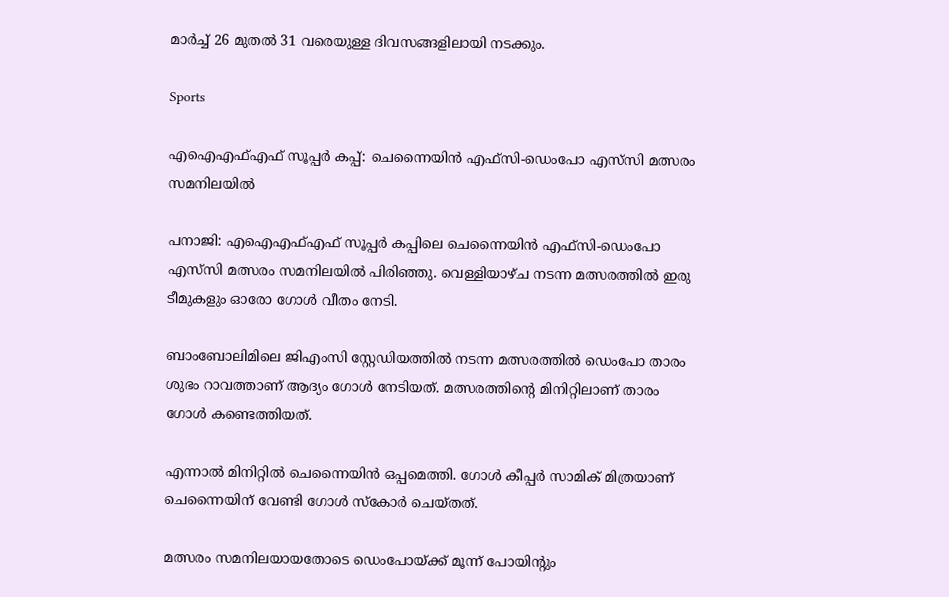മാർച്ച് 26 മുതൽ 31 വരെയുള്ള ദിവസങ്ങളിലായി നടക്കും.

Sports

എഐഎഫ്എഫ് സൂപ്പർ കപ്പ്: ചെന്നൈയിൻ എഫ്സി-ഡെംപോ എസ്‌സി മത്സരം സമനിലയിൽ

പനാജി: എഐഎഫ്എഫ് സൂപ്പർ കപ്പിലെ ചെന്നൈയിൻ എഫ്സി-ഡെംപോ എസ്‌സി മത്സരം സമനിലയിൽ പിരിഞ്ഞു. വെള്ളിയാഴ്ച നടന്ന മത്സരത്തിൽ ഇരു ടീമുകളും ഓരോ ഗോൾ വീതം നേടി.

ബാംബോലിമിലെ ജിഎംസി സ്റ്റേഡിയത്തിൽ നടന്ന മത്സരത്തിൽ ഡെംപോ താരം ശുഭം റാവത്താണ് ആദ്യം ഗോൾ നേടിയത്. മത്സരത്തിന്‍റെ മിനിറ്റിലാണ് താരം ഗോൾ കണ്ടെത്തിയത്.

എന്നാൽ മിനിറ്റിൽ ചെന്നൈയിൻ ഒപ്പമെത്തി. ഗോൾ കീപ്പർ സാമിക് മിത്രയാണ് ചെന്നൈയിന് വേണ്ടി ഗോൾ സ്കോർ ചെയ്തത്.

മത്സരം സമനിലയായതോടെ ഡെംപോയ്ക്ക് മൂന്ന് പോയിന്‍റും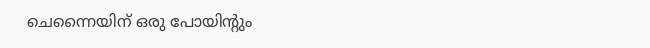ചെന്നൈയിന് ഒരു പോയിന്‍റും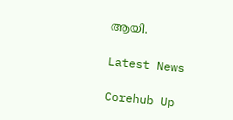ആയി.

Latest News

Corehub Up